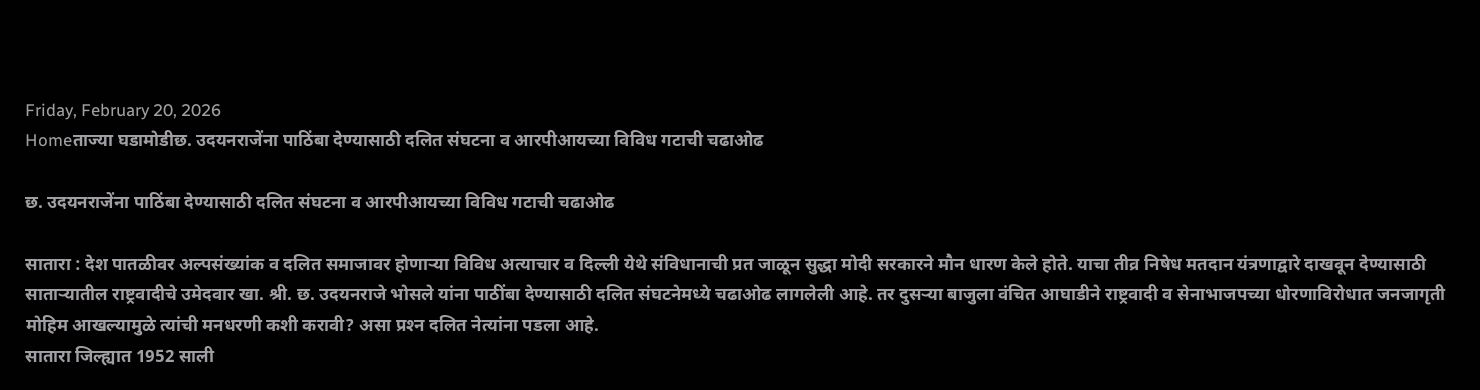Friday, February 20, 2026
Homeताज्या घडामोडीछ. उदयनराजेंना पाठिंबा देण्यासाठी दलित संघटना व आरपीआयच्या विविध गटाची चढाओढ

छ. उदयनराजेंना पाठिंबा देण्यासाठी दलित संघटना व आरपीआयच्या विविध गटाची चढाओढ

सातारा : देश पातळीवर अल्पसंख्यांक व दलित समाजावर होणार्‍या विविध अत्याचार व दिल्ली येथे संविधानाची प्रत जाळून सुद्धा मोदी सरकारने मौन धारण केले होते. याचा तीव्र निषेध मतदान यंत्रणाद्वारे दाखवून देण्यासाठी सातार्‍यातील राष्ट्रवादीचे उमेदवार खा. श्री. छ. उदयनराजे भोसले यांना पाठींबा देण्यासाठी दलित संघटनेमध्ये चढाओढ लागलेली आहे. तर दुसर्‍या बाजुला वंचित आघाडीने राष्ट्रवादी व सेनाभाजपच्या धोरणाविरोधात जनजागृती मोहिम आखल्यामुळे त्यांची मनधरणी कशी करावी? असा प्रश्‍न दलित नेत्यांना पडला आहे.
सातारा जिल्ह्यात 1952 साली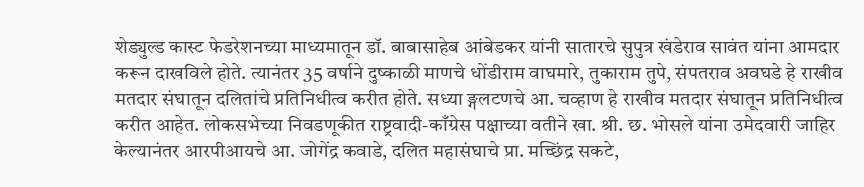शेड्युल्ड कास्ट फेडरेशनच्या माध्यमातून डॉ. बाबासाहेब आंबेडकर यांनी सातारचे सुपुत्र खंडेराव सावंत यांना आमदार करून दाखविले होते. त्यानंतर 35 वर्षाने दुष्काळी माणचे धोंडीराम वाघमारे, तुकाराम तुपे, संपतराव अवघडे हे राखीव मतदार संघातून दलितांचे प्रतिनिधीत्व करीत होते. सध्या ङ्गलटणचे आ. चव्हाण हे राखीव मतदार संघातून प्रतिनिधीत्व करीत आहेत. लोकसभेच्या निवडणूकीत राष्ट्रवादी-काँग्रेस पक्षाच्या वतीने खा. श्री. छ. भोसले यांना उमेदवारी जाहिर केल्यानंतर आरपीआयचे आ. जोगेंद्र कवाडे, दलित महासंघाचे प्रा. मच्छिंद्र सकटे,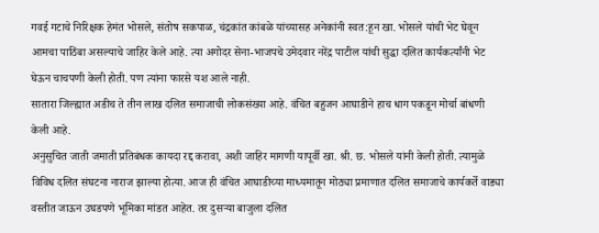गवई गटाचे निरिक्षक हेमंत भोसले, संतोष सकपाळ, चंद्रकांत कांबळे यांच्यासह अनेकांनी स्वत:हून खा. भोसले यांची भेट घेवून आमचा पाठिंबा असल्याचे जाहिर केले आहे. त्या अगोदर सेना-भाजपचे उमेदवार नरेंद्र पाटील यांची सुद्धा दलित कार्यकर्त्यांनी भेट घेऊन चाचपणी केली होती. पण त्यांना फारसे यश आले नाही.
सातारा जिल्ह्यात अडीच ते तीन लाख दलित समाजाची लोकसंख्या आहे. वंचित बहुजन आघाडीने हाच धाग पकडून मोर्चा बांधणी केली आहे.
अनुसुचित जाती जमाती प्रतिबंधक कायदा रद्द करावा, अशी जाहिर मागणी यापूर्वी खा. श्री. छ. भोसले यांनी केली होती. त्यामुळे विविध दलित संघटना नाराज झाल्या होत्या. आज ही वंचित आघाडीच्या माध्यमातून मोठ्या प्रमाणात दलित समाजाचे कार्यकर्ते वाड्या वस्तीत जाऊन उघडपणे भूमिका मांडत आहेत. तर दुसर्‍या बाजुला दलित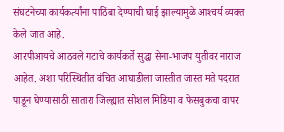संघटनेच्या कार्यकर्त्यांना पाठिंबा देण्याची घाई झाल्यामुळे आश्‍चर्य व्यक्त केले जात आहे.
आरपीआयचे आठवले गटाचे कार्यकर्ते सुद्धा सेना-भाजप युतीवर नाराज आहेत. अशा परिस्थितीत वंचित आघाडीला जास्तीत जास्त मते पदरात पाडून घेण्यासाठी सातारा जिल्ह्यात सोशल मिडिया व फेसबुकचा वापर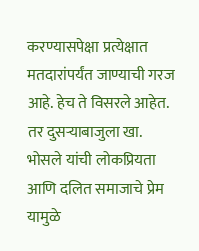करण्यासपेक्षा प्रत्येक्षात मतदारांपर्यंत जाण्याची गरज आहे. हेच ते विसरले आहेत.
तर दुसर्‍याबाजुला खा. भोसले यांची लोकप्रियता आणि दलित समाजाचे प्रेम यामुळे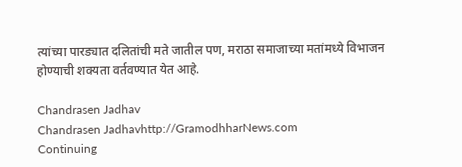त्यांच्या पारड्यात दलितांची मते जातील पण, मराठा समाजाच्या मतांमध्ये विभाजन होण्याची शक्यता वर्तवण्यात येत आहे.

Chandrasen Jadhav
Chandrasen Jadhavhttp://GramodhharNews.com
Continuing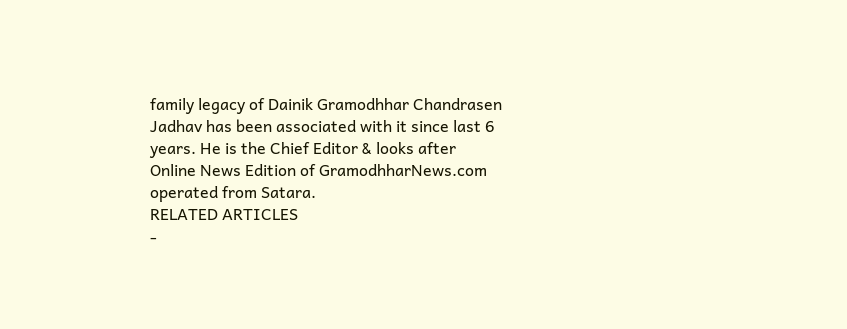family legacy of Dainik Gramodhhar Chandrasen Jadhav has been associated with it since last 6 years. He is the Chief Editor & looks after Online News Edition of GramodhharNews.com operated from Satara.
RELATED ARTICLES
-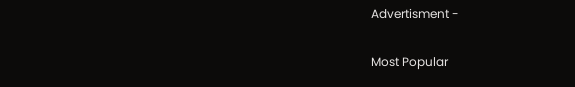Advertisment -

Most Popular